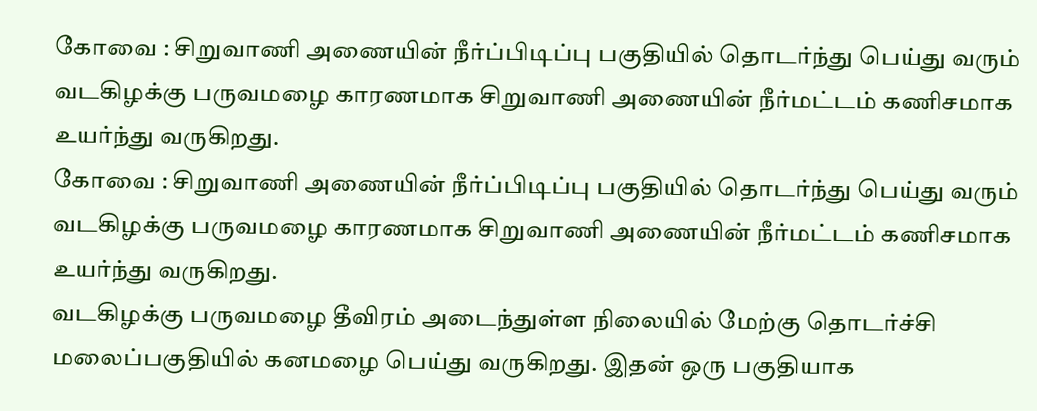கோவை : சிறுவாணி அணையின் நீர்ப்பிடிப்பு பகுதியில் தொடர்ந்து பெய்து வரும் வடகிழக்கு பருவமழை காரணமாக சிறுவாணி அணையின் நீர்மட்டம் கணிசமாக உயர்ந்து வருகிறது.
கோவை : சிறுவாணி அணையின் நீர்ப்பிடிப்பு பகுதியில் தொடர்ந்து பெய்து வரும் வடகிழக்கு பருவமழை காரணமாக சிறுவாணி அணையின் நீர்மட்டம் கணிசமாக உயர்ந்து வருகிறது.
வடகிழக்கு பருவமழை தீவிரம் அடைந்துள்ள நிலையில் மேற்கு தொடர்ச்சி மலைப்பகுதியில் கனமழை பெய்து வருகிறது. இதன் ஒரு பகுதியாக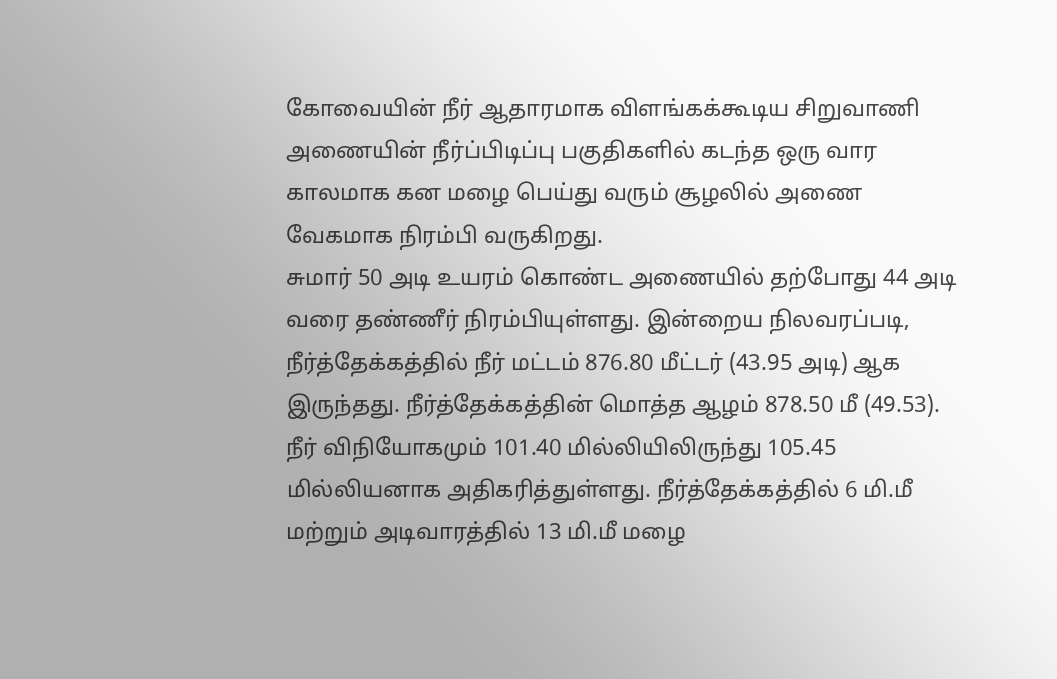கோவையின் நீர் ஆதாரமாக விளங்கக்கூடிய சிறுவாணி அணையின் நீர்ப்பிடிப்பு பகுதிகளில் கடந்த ஒரு வார காலமாக கன மழை பெய்து வரும் சூழலில் அணை வேகமாக நிரம்பி வருகிறது.
சுமார் 50 அடி உயரம் கொண்ட அணையில் தற்போது 44 அடி வரை தண்ணீர் நிரம்பியுள்ளது. இன்றைய நிலவரப்படி, நீர்த்தேக்கத்தில் நீர் மட்டம் 876.80 மீட்டர் (43.95 அடி) ஆக இருந்தது. நீர்த்தேக்கத்தின் மொத்த ஆழம் 878.50 மீ (49.53).
நீர் விநியோகமும் 101.40 மில்லியிலிருந்து 105.45 மில்லியனாக அதிகரித்துள்ளது. நீர்த்தேக்கத்தில் 6 மி.மீ மற்றும் அடிவாரத்தில் 13 மி.மீ மழை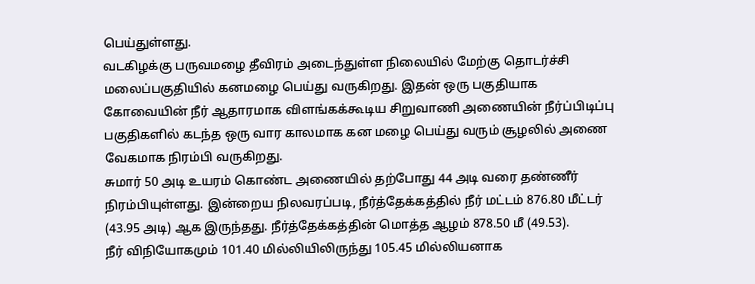பெய்துள்ளது.
வடகிழக்கு பருவமழை தீவிரம் அடைந்துள்ள நிலையில் மேற்கு தொடர்ச்சி மலைப்பகுதியில் கனமழை பெய்து வருகிறது. இதன் ஒரு பகுதியாக கோவையின் நீர் ஆதாரமாக விளங்கக்கூடிய சிறுவாணி அணையின் நீர்ப்பிடிப்பு பகுதிகளில் கடந்த ஒரு வார காலமாக கன மழை பெய்து வரும் சூழலில் அணை வேகமாக நிரம்பி வருகிறது.
சுமார் 50 அடி உயரம் கொண்ட அணையில் தற்போது 44 அடி வரை தண்ணீர் நிரம்பியுள்ளது. இன்றைய நிலவரப்படி, நீர்த்தேக்கத்தில் நீர் மட்டம் 876.80 மீட்டர் (43.95 அடி) ஆக இருந்தது. நீர்த்தேக்கத்தின் மொத்த ஆழம் 878.50 மீ (49.53).
நீர் விநியோகமும் 101.40 மில்லியிலிருந்து 105.45 மில்லியனாக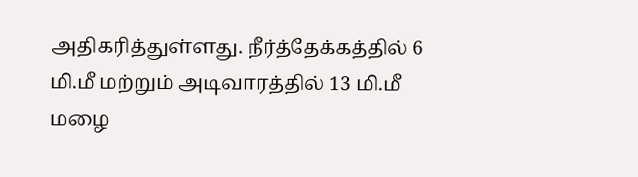அதிகரித்துள்ளது. நீர்த்தேக்கத்தில் 6 மி.மீ மற்றும் அடிவாரத்தில் 13 மி.மீ மழை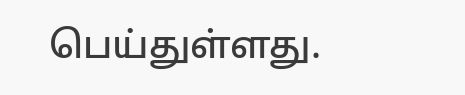பெய்துள்ளது.